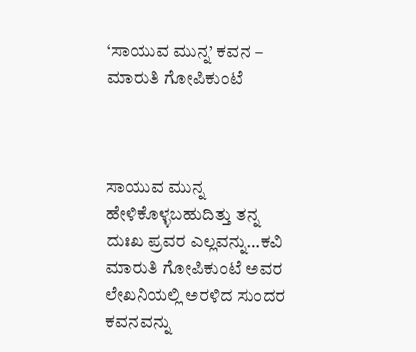‘ಸಾಯುವ ಮುನ್ನ’ ಕವನ – ಮಾರುತಿ ಗೋಪಿಕುಂಟೆ



ಸಾಯುವ ಮುನ್ನ ಹೇಳಿಕೊಳ್ಳಬಹುದಿತ್ತು ತನ್ನ ದುಃಖ ಪ್ರವರ ಎಲ್ಲವನ್ನು…ಕವಿ ಮಾರುತಿ ಗೋಪಿಕುಂಟೆ ಅವರ ಲೇಖನಿಯಲ್ಲಿ ಅರಳಿದ ಸುಂದರ ಕವನವನ್ನು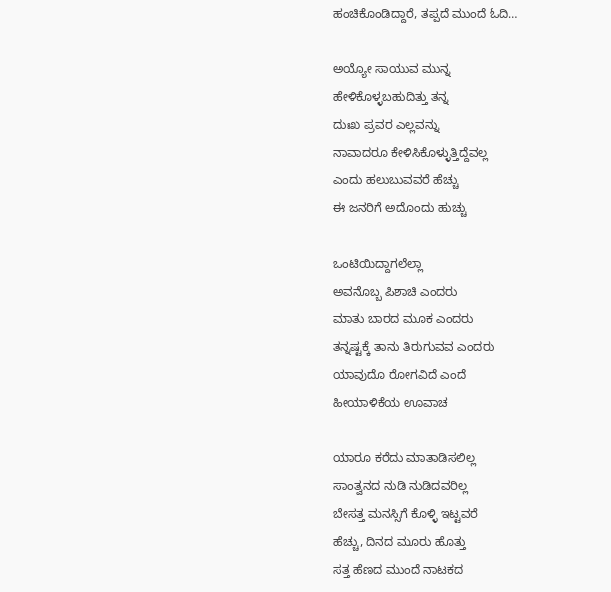ಹಂಚಿಕೊಂಡಿದ್ದಾರೆ, ತಪ್ಪದೆ ಮುಂದೆ ಓದಿ…

ಅಯ್ಯೋ ಸಾಯುವ ಮುನ್ನ
ಹೇಳಿಕೊಳ್ಳಬಹುದಿತ್ತು ತನ್ನ
ದುಃಖ ಪ್ರವರ ಎಲ್ಲವನ್ನು
ನಾವಾದರೂ ಕೇಳಿಸಿಕೊಳ್ಳುತ್ತಿದ್ದೆವಲ್ಲ
ಎಂದು ಹಲುಬುವವರೆ ಹೆಚ್ಚು
ಈ ಜನರಿಗೆ ಅದೊಂದು ಹುಚ್ಚು

ಒಂಟಿಯಿದ್ದಾಗಲೆಲ್ಲಾ
ಅವನೊಬ್ಬ ಪಿಶಾಚಿ ಎಂದರು
ಮಾತು ಬಾರದ ಮೂಕ ಎಂದರು
ತನ್ನಷ್ಟಕ್ಕೆ ತಾನು ತಿರುಗುವವ ಎಂದರು
ಯಾವುದೊ ರೋಗವಿದೆ ಎಂದೆ
ಹೀಯಾಳಿಕೆಯ ಊವಾಚ

ಯಾರೂ ಕರೆದು ಮಾತಾಡಿಸಲಿಲ್ಲ
ಸಾಂತ್ವನದ ನುಡಿ ನುಡಿದವರಿಲ್ಲ
ಬೇಸತ್ತ ಮನಸ್ಸಿಗೆ ಕೊಳ್ಳಿ ಇಟ್ಟವರೆ
ಹೆಚ್ಚು, ದಿನದ ಮೂರು ಹೊತ್ತು
ಸತ್ತ ಹೆಣದ ಮುಂದೆ ನಾಟಕದ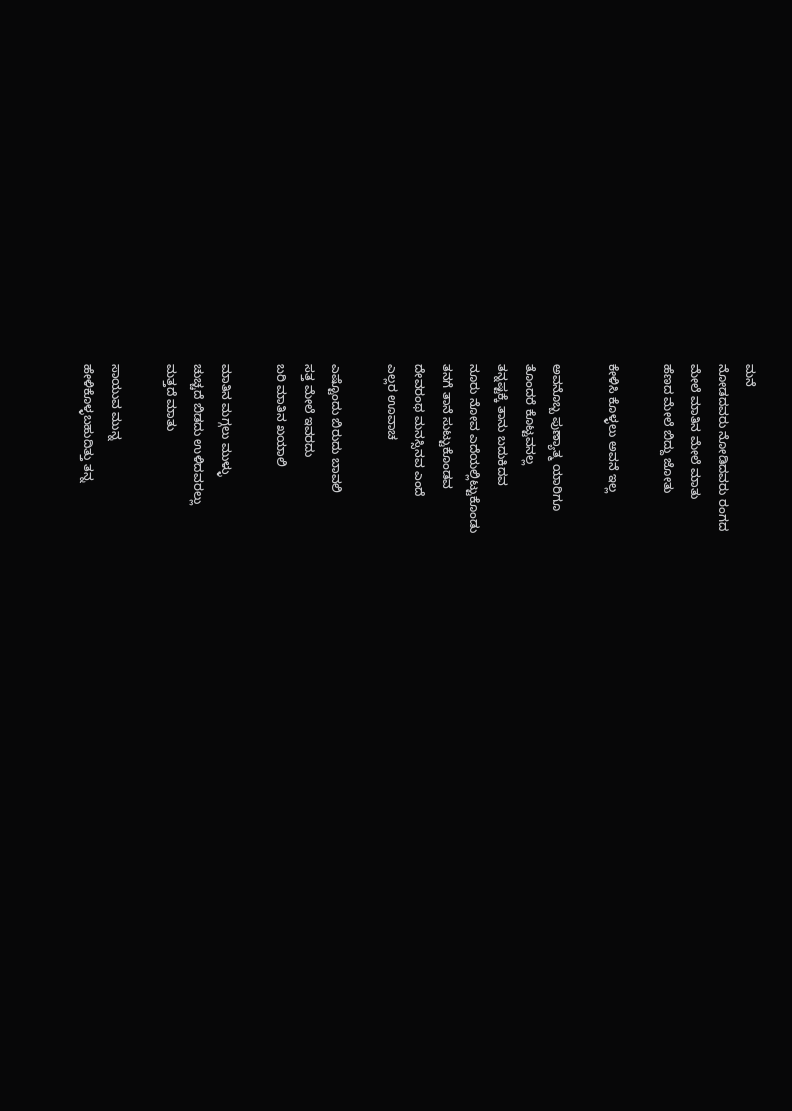ಮನೆ
ನೋಡದವರು ನೋಡಿದವರು ರಂಗದ
ಮೇಲೆ ಮಾತಿನ ಮೇಲೆ ಮಾತು
ಹೆಣದ ಮೇಲೆ ಬಿದ್ದು ಜೋತು

ಕೇಳಿಸಿ ಕೊಳ್ಳಲು ಅವನೆ ಇಲ್ಲ

ಅವನೊಬ್ಬ ಪುಣ್ಯಾತ್ಮ ಯಾರಿಗೂ
ತೊಂದರೆ ಕೊಟ್ಟವನಲ್ಲ
ತನ್ನಷ್ಟಕ್ಕೆ ತಾನು ಬದುಕಿದವ
ನೂರು ನೋವ ಎದೆಯಲ್ಲಿಟ್ಟುಕೊಂಡು
ತನಗೆ ತಾನೆ ಸುಟ್ಟುಕೊಂಡವ
ದೇವರಂಥ ಮನಸ್ಸಿನವ ಎಂದೆ
ಎಲ್ಲರ ಊವಾಚ

ಎಷ್ಟೊಂದು ಬಿರುದು ಬಾವಲಿ
ಸತ್ತ ಮೇಲೆ ಇವರದು
ಬರಿ ಮಾತಿನ ಖಯಾಲಿ

ಮಾತಿನ ಮಗ್ಗಲು ಮುಳ್ಳು
ಚುಚ್ಚದೆ ಬಿಡದು ಉಳಿದವರಲ್ಲು
ಮತ್ತದೆ ಮಾತು

ಸಾಯುವ ಮುನ್ನ
ಹೇಳಿಕೊಳ್ಳಬಹುದಿತ್ತು ತನ್ನ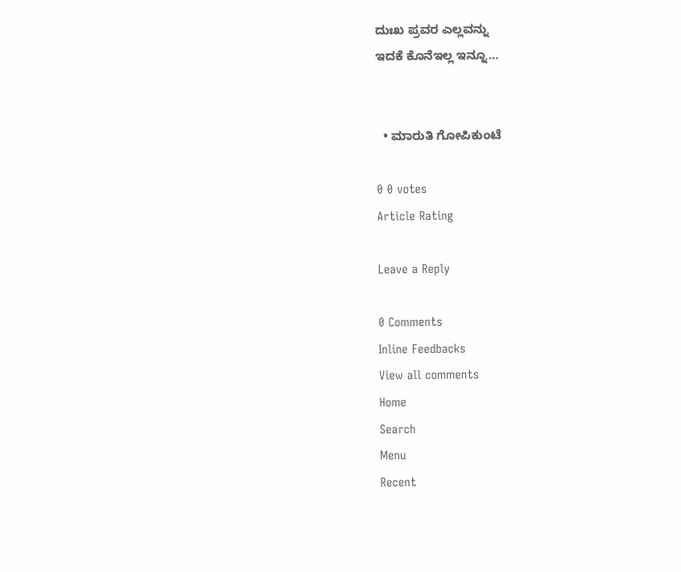ದುಃಖ ಪ್ರವರ ಎಲ್ಲವನ್ನು
ಇದಕೆ ಕೊನೆಇಲ್ಲ ಇನ್ನೂ…


  • ಮಾರುತಿ ಗೋಪಿಕುಂಟೆ

0 0 votes
Article Rating

Leave a Reply

0 Comments
Inline Feedbacks
View all comments
Home
Search
Menu
Recent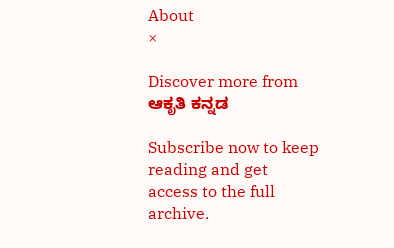About
×

Discover more from ಆಕೃತಿ ಕನ್ನಡ

Subscribe now to keep reading and get access to the full archive.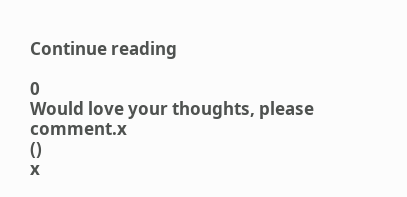Continue reading

0
Would love your thoughts, please comment.x
()
x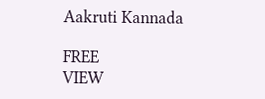Aakruti Kannada

FREE
VIEW